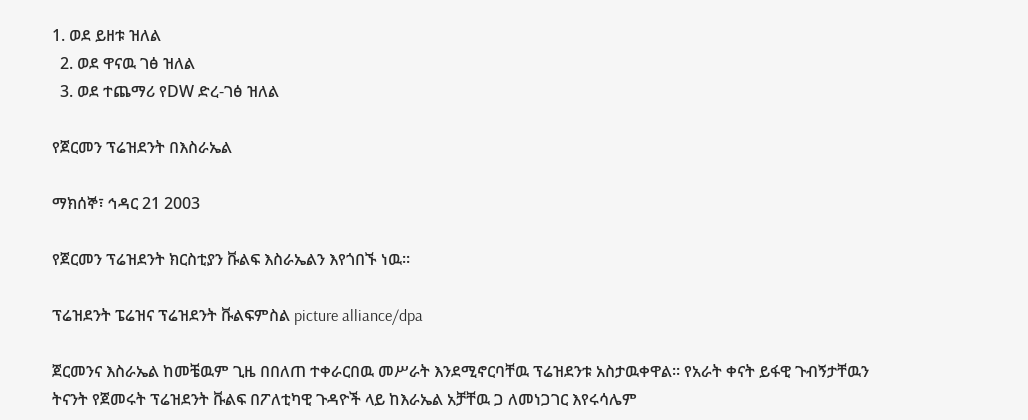1. ወደ ይዘቱ ዝለል
  2. ወደ ዋናዉ ገፅ ዝለል
  3. ወደ ተጨማሪ የDW ድረ-ገፅ ዝለል

የጀርመን ፕሬዝደንት በእስራኤል

ማክሰኞ፣ ኅዳር 21 2003

የጀርመን ፕሬዝደንት ክርስቲያን ቩልፍ እስራኤልን እየጎበኙ ነዉ።

ፕሬዝደንት ፔሬዝና ፕሬዝደንት ቩልፍምስል picture alliance/dpa

ጀርመንና እስራኤል ከመቼዉም ጊዜ በበለጠ ተቀራርበዉ መሥራት እንደሚኖርባቸዉ ፕሬዝደንቱ አስታዉቀዋል። የአራት ቀናት ይፋዊ ጉብኝታቸዉን ትናንት የጀመሩት ፕሬዝደንት ቩልፍ በፖለቲካዊ ጉዳዮች ላይ ከእራኤል አቻቸዉ ጋ ለመነጋገር እየሩሳሌም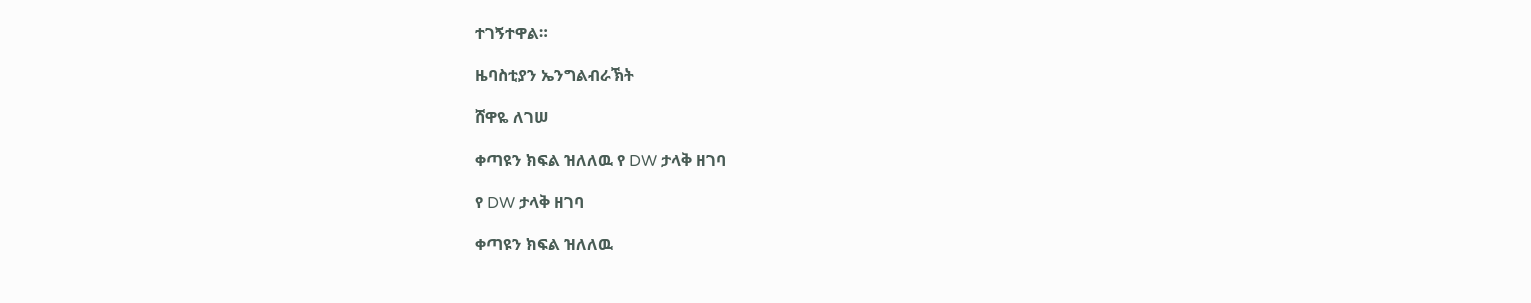ተገኝተዋል።

ዜባስቲያን ኤንግልብራኽት

ሸዋዬ ለገሠ

ቀጣዩን ክፍል ዝለለዉ የ DW ታላቅ ዘገባ

የ DW ታላቅ ዘገባ

ቀጣዩን ክፍል ዝለለዉ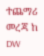ተጨማሪ መረጃ ከ DW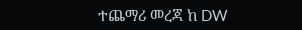ተጨማሪ መረጃ ከ DW